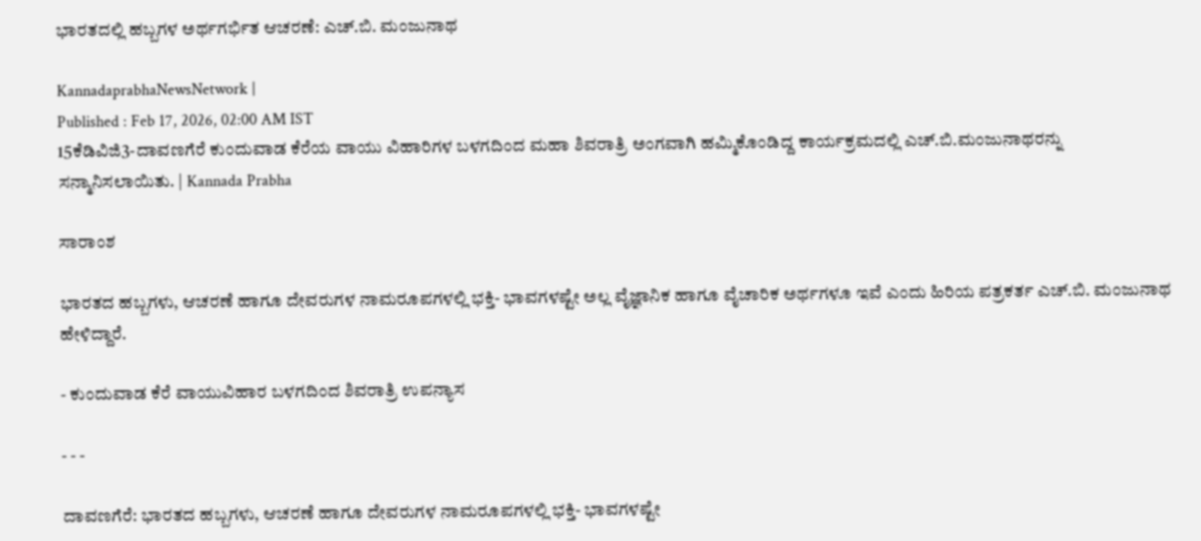ಭಾರತದಲ್ಲಿ ಹಬ್ಬಗಳ ಅರ್ಥಗರ್ಭಿತ ಆಚರಣೆ: ಎಚ್‌.ಬಿ. ಮಂಜುನಾಥ

KannadaprabhaNewsNetwork |
Published : Feb 17, 2026, 02:00 AM IST
15ಕೆಡಿವಿಜಿ3-ದಾವಣಗೆರೆ ಕುಂದುವಾಡ ಕೆರೆಯ ವಾಯು ವಿಹಾರಿಗಳ ಬಳಗದಿಂದ ಮಹಾ ಶಿವರಾತ್ರಿ ಅಂಗವಾಗಿ ಹಮ್ಮಿಕೊಂಡಿದ್ದ ಕಾರ್ಯಕ್ರಮದಲ್ಲಿ ಎಚ್.ಬಿ.ಮಂಜುನಾಥರನ್ನು ಸನ್ಮಾನಿಸಲಾಯಿತು. | Kannada Prabha

ಸಾರಾಂಶ

ಭಾರತದ ಹಬ್ಬಗಳು, ಆಚರಣೆ ಹಾಗೂ ದೇವರುಗಳ ನಾಮರೂಪಗಳಲ್ಲಿ ಭಕ್ತಿ- ಭಾವಗಳಷ್ಟೇ ಅಲ್ಲ ವೈಜ್ಞಾನಿಕ ಹಾಗೂ ವೈಚಾರಿಕ ಅರ್ಥಗಳೂ ಇವೆ ಎಂದು ಹಿರಿಯ ಪತ್ರಕರ್ತ ಎಚ್.ಬಿ. ಮಂಜುನಾಥ ಹೇಳಿದ್ದಾರೆ.

- ಕುಂದುವಾಡ ಕೆರೆ ವಾಯುವಿಹಾರ ಬಳಗದಿಂದ ಶಿವರಾತ್ರಿ ಉಪನ್ಯಾಸ

- - -

ದಾವಣಗೆರೆ: ಭಾರತದ ಹಬ್ಬಗಳು, ಆಚರಣೆ ಹಾಗೂ ದೇವರುಗಳ ನಾಮರೂಪಗಳಲ್ಲಿ ಭಕ್ತಿ- ಭಾವಗಳಷ್ಟೇ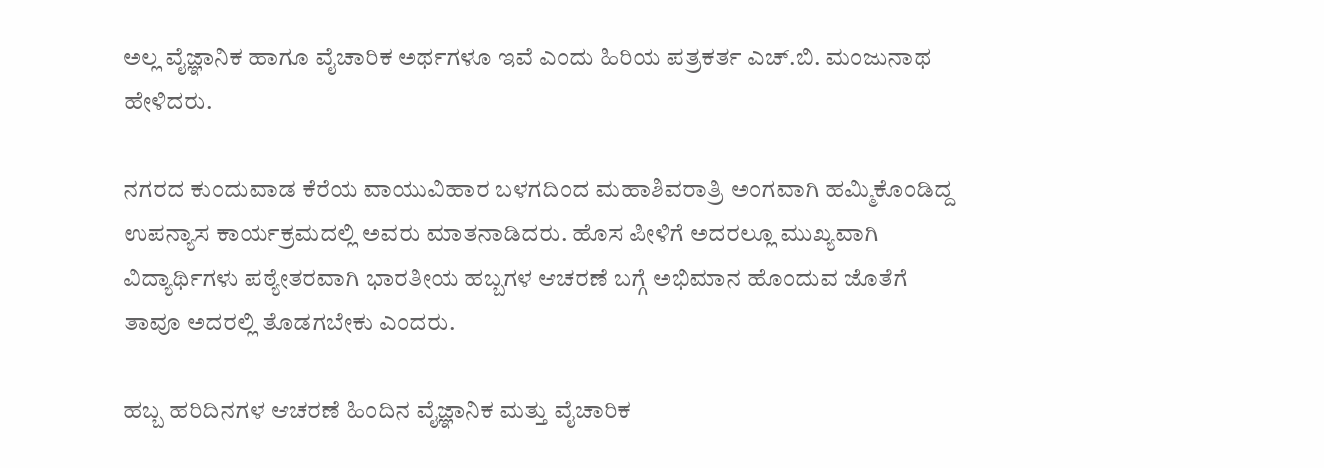ಅಲ್ಲ ವೈಜ್ಞಾನಿಕ ಹಾಗೂ ವೈಚಾರಿಕ ಅರ್ಥಗಳೂ ಇವೆ ಎಂದು ಹಿರಿಯ ಪತ್ರಕರ್ತ ಎಚ್.ಬಿ. ಮಂಜುನಾಥ ಹೇಳಿದರು.

ನಗರದ ಕುಂದುವಾಡ ಕೆರೆಯ ವಾಯುವಿಹಾರ ಬಳಗದಿಂದ ಮಹಾಶಿವರಾತ್ರಿ ಅಂಗವಾಗಿ ಹಮ್ಮಿಕೊಂಡಿದ್ದ ಉಪನ್ಯಾಸ ಕಾರ್ಯಕ್ರಮದಲ್ಲಿ ಅವರು ಮಾತನಾಡಿದರು. ಹೊಸ ಪೀಳಿಗೆ ಅದರಲ್ಲೂ ಮುಖ್ಯವಾಗಿ ವಿದ್ಯಾರ್ಥಿಗಳು ಪಠ್ಯೇತರವಾಗಿ ಭಾರತೀಯ ಹಬ್ಬಗಳ ಆಚರಣೆ ಬಗ್ಗೆ ಅಭಿಮಾನ ಹೊಂದುವ ಜೊತೆಗೆ ತಾವೂ ಅದರಲ್ಲಿ ತೊಡಗಬೇಕು ಎಂದರು.

ಹಬ್ಬ ಹರಿದಿನಗಳ ಆಚರಣೆ ಹಿಂದಿನ ವೈಜ್ಞಾನಿಕ ಮತ್ತು ವೈಚಾರಿಕ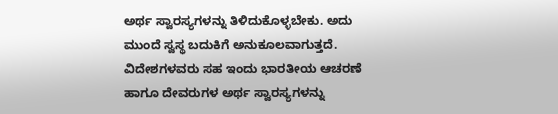ಅರ್ಥ ಸ್ವಾರಸ್ಯಗಳನ್ನು ತಿಳಿದುಕೊಳ್ಳಬೇಕು. ಅದು ಮುಂದೆ ಸ್ವಸ್ಥ ಬದುಕಿಗೆ ಅನುಕೂಲವಾಗುತ್ತದೆ. ವಿದೇಶಗಳವರು ಸಹ ಇಂದು ಭಾರತೀಯ ಆಚರಣೆ ಹಾಗೂ ದೇವರುಗಳ ಅರ್ಥ ಸ್ವಾರಸ್ಯಗಳನ್ನು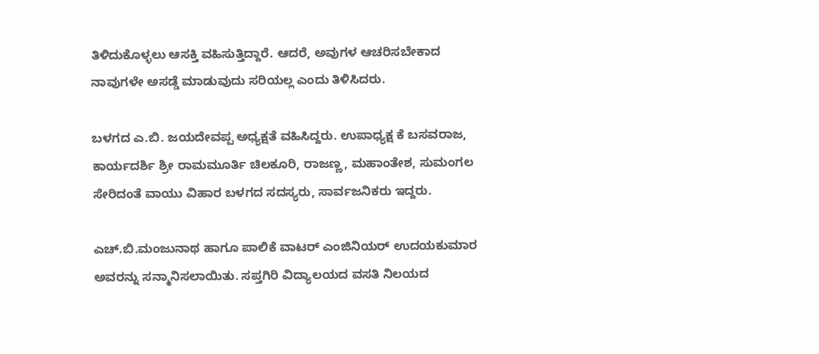ತಿಳಿದುಕೊಳ್ಳಲು ಆಸಕ್ತಿ ವಹಿಸುತ್ತಿದ್ದಾರೆ. ಆದರೆ, ಅವುಗಳ ಆಚರಿಸಬೇಕಾದ ನಾವುಗಳೇ ಅಸಡ್ಡೆ ಮಾಡುವುದು ಸರಿಯಲ್ಲ ಎಂದು ತಿಳಿಸಿದರು.

ಬಳಗದ ಎ.ಬಿ. ಜಯದೇವಪ್ಪ ಅಧ್ಯಕ್ಷತೆ ವಹಿಸಿದ್ದರು. ಉಪಾಧ್ಯಕ್ಷ ಕೆ ಬಸವರಾಜ, ಕಾರ್ಯದರ್ಶಿ ಶ್ರೀ ರಾಮಮೂರ್ತಿ ಚಿಲಕೂರಿ, ರಾಜಣ್ಣ, ಮಹಾಂತೇಶ, ಸುಮಂಗಲ ಸೇರಿದಂತೆ ವಾಯು ವಿಹಾರ ಬಳಗದ ಸದಸ್ಯರು, ಸಾರ್ವಜನಿಕರು ಇದ್ದರು.

ಎಚ್.ಬಿ.ಮಂಜುನಾಥ ಹಾಗೂ ಪಾಲಿಕೆ ವಾಟರ್ ಎಂಜಿನಿಯರ್ ಉದಯಕುಮಾರ ಅವರನ್ನು ಸನ್ಮಾನಿಸಲಾಯಿತು. ಸಪ್ತಗಿರಿ ವಿದ್ಯಾಲಯದ ವಸತಿ ನಿಲಯದ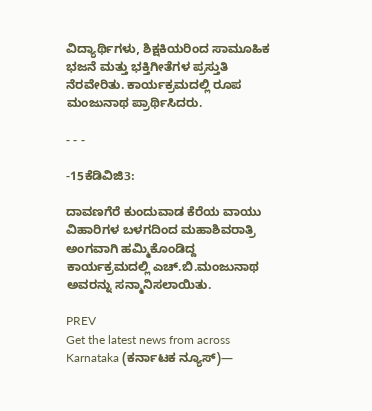ವಿದ್ಯಾರ್ಥಿಗಳು, ಶಿಕ್ಷಕಿಯರಿಂದ ಸಾಮೂಹಿಕ ಭಜನೆ ಮತ್ತು ಭಕ್ತಿಗೀತೆಗಳ ಪ್ರಸ್ತುತಿ ನೆರವೇರಿತು. ಕಾರ್ಯಕ್ರಮದಲ್ಲಿ ರೂಪ ಮಂಜುನಾಥ ಪ್ರಾರ್ಥಿಸಿದರು.

- - -

-15ಕೆಡಿವಿಜಿ3:

ದಾವಣಗೆರೆ ಕುಂದುವಾಡ ಕೆರೆಯ ವಾಯು ವಿಹಾರಿಗಳ ಬಳಗದಿಂದ ಮಹಾಶಿವರಾತ್ರಿ ಅಂಗವಾಗಿ ಹಮ್ಮಿಕೊಂಡಿದ್ದ ಕಾರ್ಯಕ್ರಮದಲ್ಲಿ ಎಚ್.ಬಿ.ಮಂಜುನಾಥ ಅವರನ್ನು ಸನ್ಮಾನಿಸಲಾಯಿತು.

PREV
Get the latest news from across Karnataka (ಕರ್ನಾಟಕ ನ್ಯೂಸ್)—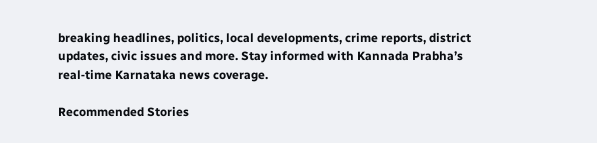breaking headlines, politics, local developments, crime reports, district updates, civic issues and more. Stay informed with Kannada Prabha’s real‑time Karnataka news coverage.

Recommended Stories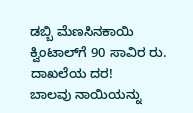ಡಬ್ಬಿ ಮೆಣಸಿನಕಾಯಿ ಕ್ವಿಂಟಾಲ್‌ಗೆ 90 ಸಾವಿರ ರು. ದಾಖಲೆಯ ದರ!
ಬಾಲವು ನಾಯಿಯನ್ನು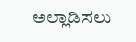ಅಲ್ಲಾಡಿಸಲು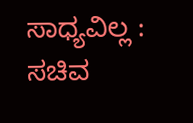ಸಾಧ್ಯವಿಲ್ಲ : ಸಚಿವ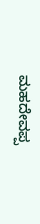ಮಹದೇವಪ್ಪ